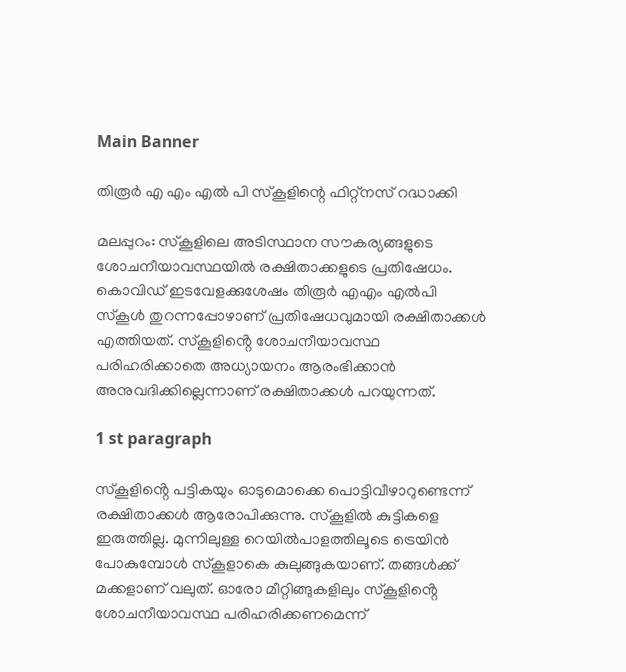Main Banner

തിരൂർ എ എം എൽ പി സ്‌കൂളിന്റെ ഫിറ്റ്നസ് റദ്ധാക്കി

മലപ്പുറം: സ്കൂളിലെ അടിസ്ഥാന സൗകര്യങ്ങളുടെ ശോചനീയാവസ്ഥയിൽ രക്ഷിതാക്കളുടെ പ്രതിഷേധം. കൊവിഡ് ഇടവേളക്കുശേഷം തിരൂർ എഎം എൽപി സ്കൂൾ തുറന്നപ്പോഴാണ് പ്രതിഷേധവുമായി രക്ഷിതാക്കൾ എത്തിയത്. സ്കൂളിൻ്റെ ശോചനീയാവസ്ഥ പരിഹരിക്കാതെ അധ്യായനം ആരംഭിക്കാൻ അനുവദിക്കില്ലെന്നാണ് രക്ഷിതാക്കൾ പറയുന്നത്.

1 st paragraph

സ്കൂളിൻ്റെ പട്ടികയും ഓടുമൊക്കെ പൊട്ടിവീഴാറുണ്ടെന്ന് രക്ഷിതാക്കൾ ആരോപിക്കുന്നു. സ്കൂളിൽ കുട്ടികളെ ഇരുത്തില്ല. മുന്നിലുള്ള റെയിൽപാളത്തിലൂടെ ട്രെയിൻ പോകുമ്പോൾ സ്കൂളാകെ കുലുങ്ങുകയാണ്. തങ്ങൾക്ക് മക്കളാണ് വലുത്. ഓരോ മീറ്റിങ്ങുകളിലും സ്കൂളിൻ്റെ ശോചനീയാവസ്ഥ പരിഹരിക്കണമെന്ന്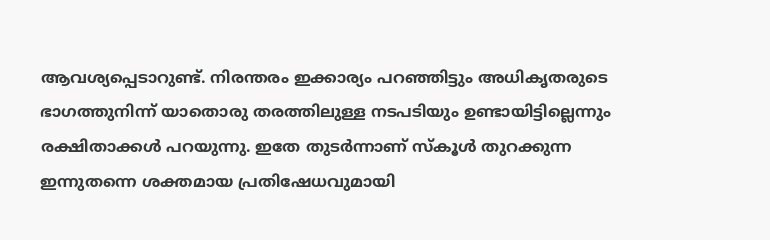ആവശ്യപ്പെടാറുണ്ട്. നിരന്തരം ഇക്കാര്യം പറഞ്ഞിട്ടും അധികൃതരുടെ ഭാഗത്തുനിന്ന് യാതൊരു തരത്തിലുള്ള നടപടിയും ഉണ്ടായിട്ടില്ലെന്നും രക്ഷിതാക്കൾ പറയുന്നു. ഇതേ തുടർന്നാണ് സ്കൂൾ തുറക്കുന്ന ഇന്നുതന്നെ ശക്തമായ പ്രതിഷേധവുമായി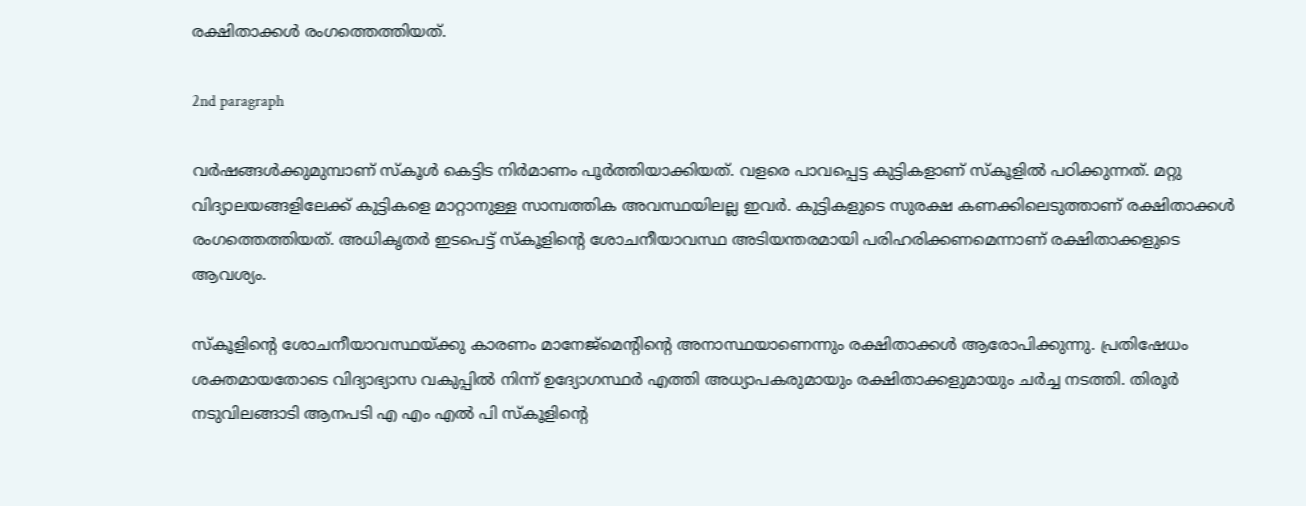രക്ഷിതാക്കൾ രംഗത്തെത്തിയത്.

2nd paragraph

വർഷങ്ങൾക്കുമുമ്പാണ് സ്കൂൾ കെട്ടിട നിർമാണം പൂർത്തിയാക്കിയത്. വളരെ പാവപ്പെട്ട കുട്ടികളാണ് സ്കൂളിൽ പഠിക്കുന്നത്. മറ്റു വിദ്യാലയങ്ങളിലേക്ക് കുട്ടികളെ മാറ്റാനുള്ള സാമ്പത്തിക അവസ്ഥയിലല്ല ഇവർ. കുട്ടികളുടെ സുരക്ഷ കണക്കിലെടുത്താണ് രക്ഷിതാക്കൾ രംഗത്തെത്തിയത്. അധികൃതർ ഇടപെട്ട് സ്കൂളിൻ്റെ ശോചനീയാവസ്ഥ അടിയന്തരമായി പരിഹരിക്കണമെന്നാണ് രക്ഷിതാക്കളുടെ ആവശ്യം.

സ്കൂളിൻ്റെ ശോചനീയാവസ്ഥയ്ക്കു കാരണം മാനേജ്മെൻ്റിൻ്റെ അനാസ്ഥയാണെന്നും രക്ഷിതാക്കൾ ആരോപിക്കുന്നു. പ്രതിഷേധം ശക്തമായതോടെ വിദ്യാഭ്യാസ വകുപ്പിൽ നിന്ന് ഉദ്യോഗസ്ഥർ എത്തി അധ്യാപകരുമായും രക്ഷിതാക്കളുമായും ചർച്ച നടത്തി. തിരൂർ നടുവിലങ്ങാടി ആനപടി എ എം എൽ പി സ്‌കൂളിന്റെ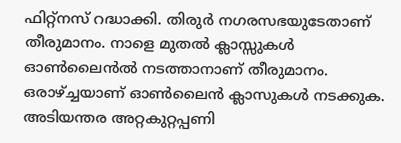ഫിറ്റ്നസ് റദ്ധാക്കി. തിരുർ നഗരസഭയുടേതാണ് തീരുമാനം. നാളെ മുതൽ ക്ലാസ്സുകൾ ഓൺലൈൻൽ നടത്താനാണ് തീരുമാനം. ഒരാഴ്ച്ചയാണ് ഓൺലൈൻ ക്ലാസുകൾ നടക്കുക. അടിയന്തര അറ്റകുറ്റപ്പണി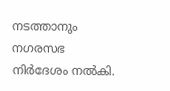നടത്താനും നഗരസഭ നിർദേശം നൽകി.